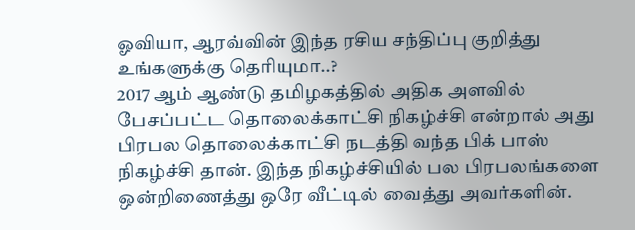ஓவியா, ஆரவ்வின் இந்த ரசிய சந்திப்பு குறித்து உங்களுக்கு தெரியுமா..?
2017 ஆம் ஆண்டு தமிழகத்தில் அதிக அளவில் பேசப்பட்ட தொலைக்காட்சி நிகழ்ச்சி என்றால் அது பிரபல தொலைக்காட்சி நடத்தி வந்த பிக் பாஸ் நிகழ்ச்சி தான். இந்த நிகழ்ச்சியில் பல பிரபலங்களை ஒன்றிணைத்து ஒரே வீட்டில் வைத்து அவர்களின்.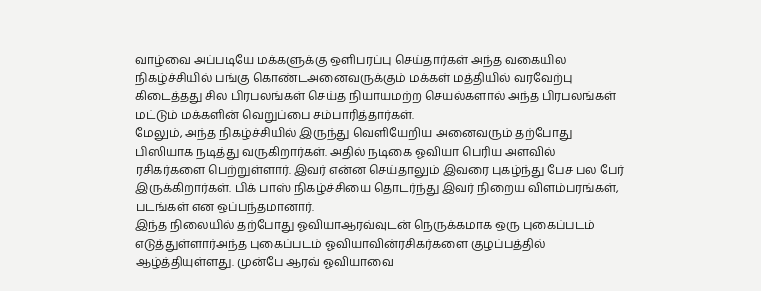வாழ்வை அப்படியே மக்களுக்கு ஒளிபரப்பு செய்தார்கள் அந்த வகையில நிகழ்ச்சியில் பங்கு கொண்டஅனைவருக்கும் மக்கள் மத்தியில் வரவேற்பு கிடைத்தது சில பிரபலங்கள் செய்த நியாயமற்ற செயல்களால் அந்த பிரபலங்கள் மட்டும் மக்களின் வெறுப்பை சம்பாரித்தார்கள்.
மேலும், அந்த நிகழ்ச்சியில் இருந்து வெளியேறிய அனைவரும் தற்போது பிஸியாக நடித்து வருகிறார்கள். அதில் நடிகை ஓவியா பெரிய அளவில் ரசிகர்களை பெற்றுள்ளார். இவர் என்ன செய்தாலும் இவரை புகழ்ந்து பேச பல பேர் இருக்கிறார்கள். பிக் பாஸ் நிகழ்ச்சியை தொடர்ந்து இவர் நிறைய விளம்பரங்கள், படங்கள் என ஒப்பந்தமானார்.
இந்த நிலையில் தற்போது ஓவியாஆரவ்வுடன் நெருக்கமாக ஒரு புகைப்படம் எடுத்துள்ளார்அந்த புகைப்படம் ஓவியாவின்ரசிகர்களை குழப்பத்தில் ஆழ்த்தியுள்ளது. முன்பே ஆரவ் ஓவியாவை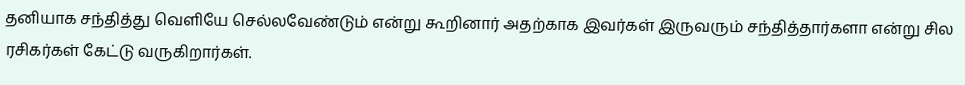தனியாக சந்தித்து வெளியே செல்லவேண்டும் என்று கூறினார் அதற்காக இவர்கள் இருவரும் சந்தித்தார்களா என்று சில ரசிகர்கள் கேட்டு வருகிறார்கள்.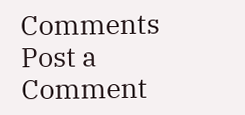Comments
Post a Comment